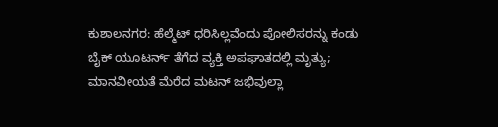ಕುಶಾಲನಗರ: ಹೆಲ್ಮೆಟ್ ಧರಿಸಿಲ್ಲವೆಂದು ಪೋಲಿಸರನ್ನು ಕಂಡು ಬೈಕ್ ಯೂಟರ್ನ್ ತೆಗೆದ ವ್ಯಕ್ತಿ ಅಪಘಾತದಲ್ಲಿ ಮೃತ್ಯು; ಮಾನವೀಯತೆ ಮೆರೆದ ಮಟನ್ ಜಭಿವುಲ್ಲಾ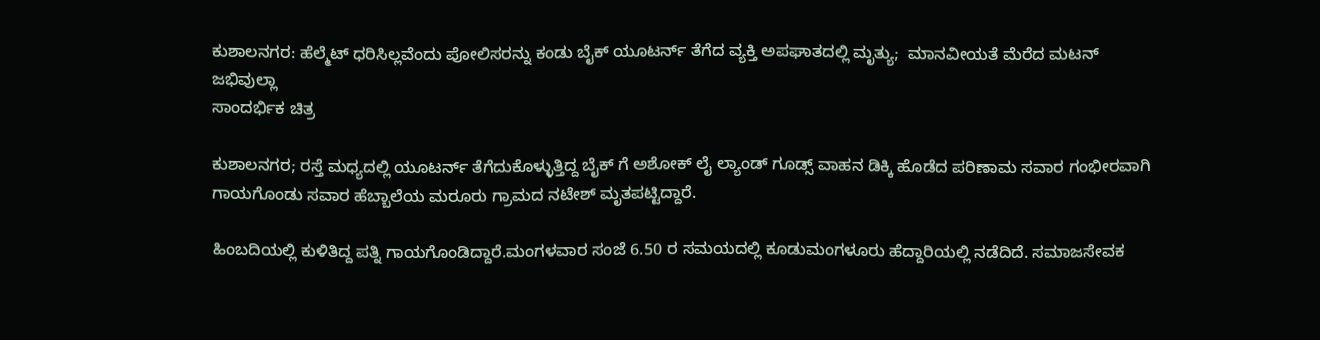ಕುಶಾಲನಗರ: ಹೆಲ್ಮೆಟ್ ಧರಿಸಿಲ್ಲವೆಂದು ಪೋಲಿಸರನ್ನು ಕಂಡು ಬೈಕ್ ಯೂಟರ್ನ್ ತೆಗೆದ ವ್ಯಕ್ತಿ ಅಪಘಾತದಲ್ಲಿ ಮೃತ್ಯು;  ಮಾನವೀಯತೆ ಮೆರೆದ ಮಟನ್ ಜಭಿವುಲ್ಲಾ
ಸಾಂದರ್ಭಿಕ ಚಿತ್ರ

ಕುಶಾಲನಗರ; ರಸ್ತೆ ಮಧ್ಯದಲ್ಲಿ ಯೂಟರ್ನ್ ತೆಗೆದುಕೊಳ್ಳುತ್ತಿದ್ದ ಬೈಕ್ ಗೆ ಅಶೋಕ್ ಲೈ ಲ್ಯಾಂಡ್ ಗೂಡ್ಸ್ ವಾಹನ ಡಿಕ್ಕಿ ಹೊಡೆದ ಪರಿಣಾಮ ಸವಾರ ಗಂಭೀರವಾಗಿ ಗಾಯಗೊಂಡು ಸವಾರ ಹೆಬ್ಬಾಲೆಯ ಮರೂರು ಗ್ರಾಮದ ನಟೇಶ್ ಮೃತಪಟ್ಟಿದ್ದಾರೆ.

ಹಿಂಬದಿಯಲ್ಲಿ ಕುಳಿತಿದ್ದ ಪತ್ನಿ ಗಾಯಗೊಂಡಿದ್ದಾರೆ.ಮಂಗಳವಾರ ಸಂಜೆ 6.50 ರ ಸಮಯದಲ್ಲಿ ಕೂಡುಮಂಗಳೂರು ಹೆದ್ದಾರಿಯಲ್ಲಿ ನಡೆದಿದೆ. ಸಮಾಜಸೇವಕ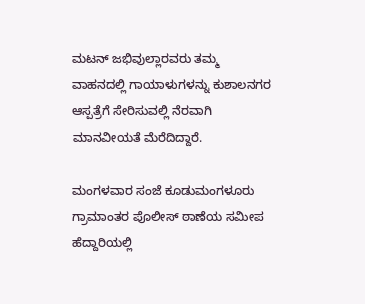ಮಟನ್ ಜಭಿವುಲ್ಲಾರವರು ತಮ್ಮ ವಾಹನದಲ್ಲಿ ಗಾಯಾಳುಗಳನ್ನು ಕುಶಾಲನಗರ ಆಸ್ಪತ್ರೆಗೆ ಸೇರಿಸುವಲ್ಲಿ ನೆರವಾಗಿ ಮಾನವೀಯತೆ ಮೆರೆದಿದ್ದಾರೆ.

ಮಂಗಳವಾರ ಸಂಜೆ ಕೂಡುಮಂಗಳೂರು ಗ್ರಾಮಾಂತರ ಪೊಲೀಸ್ ಠಾಣೆಯ ಸಮೀಪ ಹೆದ್ದಾರಿಯಲ್ಲಿ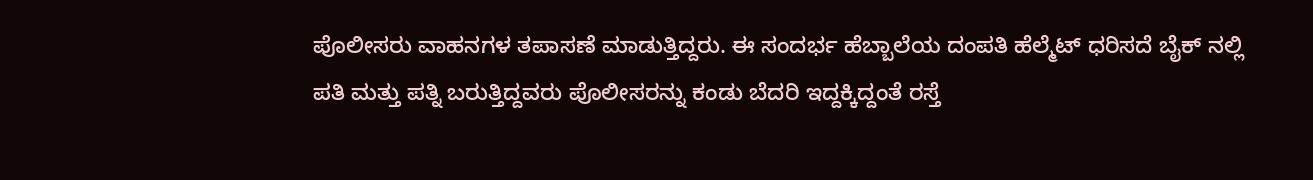ಪೊಲೀಸರು ವಾಹನಗಳ ತಪಾಸಣೆ ಮಾಡುತ್ತಿದ್ದರು. ಈ ಸಂದರ್ಭ ಹೆಬ್ಬಾಲೆಯ ದಂಪತಿ ಹೆಲ್ಮೆಟ್ ಧರಿಸದೆ ಬೈಕ್ ನಲ್ಲಿ ಪತಿ ಮತ್ತು ಪತ್ನಿ ಬರುತ್ತಿದ್ದವರು ಪೊಲೀಸರನ್ನು ಕಂಡು ಬೆದರಿ ಇದ್ದಕ್ಕಿದ್ದಂತೆ ರಸ್ತೆ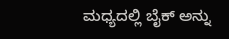ಮಧ್ಯದಲ್ಲಿ ಬೈಕ್ ಅನ್ನು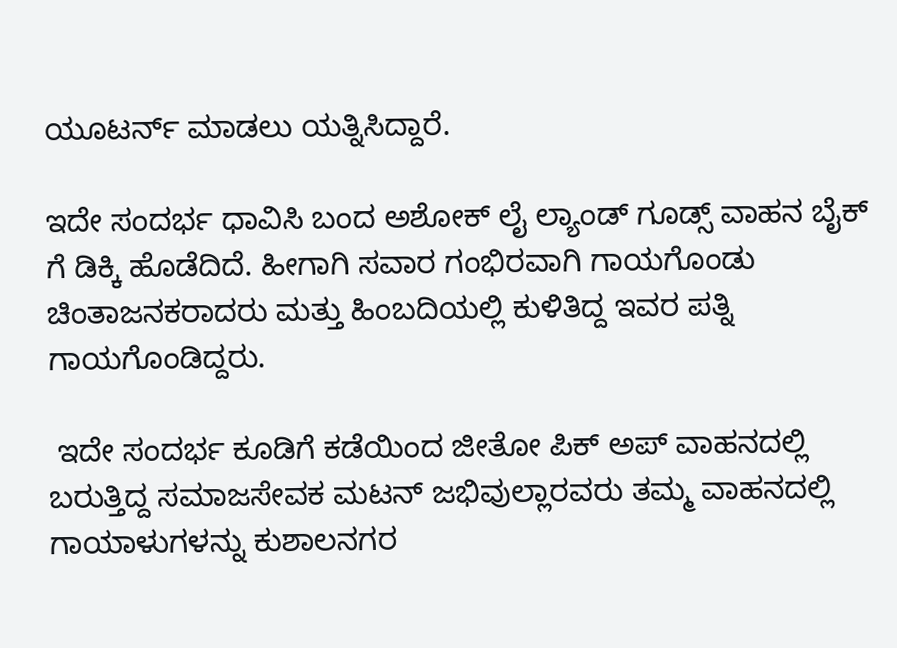ಯೂಟರ್ನ್ ಮಾಡಲು ಯತ್ನಿಸಿದ್ದಾರೆ.

ಇದೇ ಸಂದರ್ಭ ಧಾವಿಸಿ ಬಂದ ಅಶೋಕ್ ಲೈ ಲ್ಯಾಂಡ್ ಗೂಡ್ಸ್ ವಾಹನ ಬೈಕ್ ಗೆ ಡಿಕ್ಕಿ ಹೊಡೆದಿದೆ. ಹೀಗಾಗಿ ಸವಾರ ಗಂಭಿರವಾಗಿ ಗಾಯಗೊಂಡು ಚಿಂತಾಜನಕರಾದರು ಮತ್ತು ಹಿಂಬದಿಯಲ್ಲಿ ಕುಳಿತಿದ್ದ ಇವರ ಪತ್ನಿ ಗಾಯಗೊಂಡಿದ್ದರು.

 ಇದೇ ಸಂದರ್ಭ ಕೂಡಿಗೆ ಕಡೆಯಿಂದ ಜೀತೋ ಪಿಕ್ ಅಪ್ ವಾಹನದಲ್ಲಿ ಬರುತ್ತಿದ್ದ ಸಮಾಜಸೇವಕ ಮಟನ್ ಜಭಿವುಲ್ಲಾರವರು ತಮ್ಮ ವಾಹನದಲ್ಲಿ ಗಾಯಾಳುಗಳನ್ನು ಕುಶಾಲನಗರ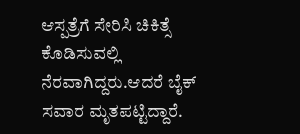ಆಸ್ಪತ್ರೆಗೆ ಸೇರಿಸಿ ಚಿಕಿತ್ಸೆ ಕೊಡಿಸುವಲ್ಲಿ ನೆರವಾಗಿದ್ದರು.ಆದರೆ ಬೈಕ್ ಸವಾರ ಮೃತಪಟ್ಟಿದ್ದಾರೆ.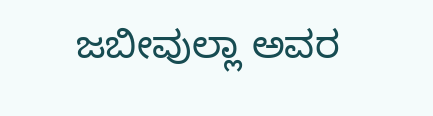ಜಬೀವುಲ್ಲಾ ಅವರ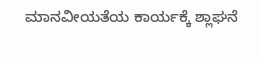ಮಾನವೀಯತೆಯ ಕಾರ್ಯಕ್ಕೆ ಶ್ಲಾಘನೆ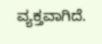ವ್ಯಕ್ತವಾಗಿದೆ.